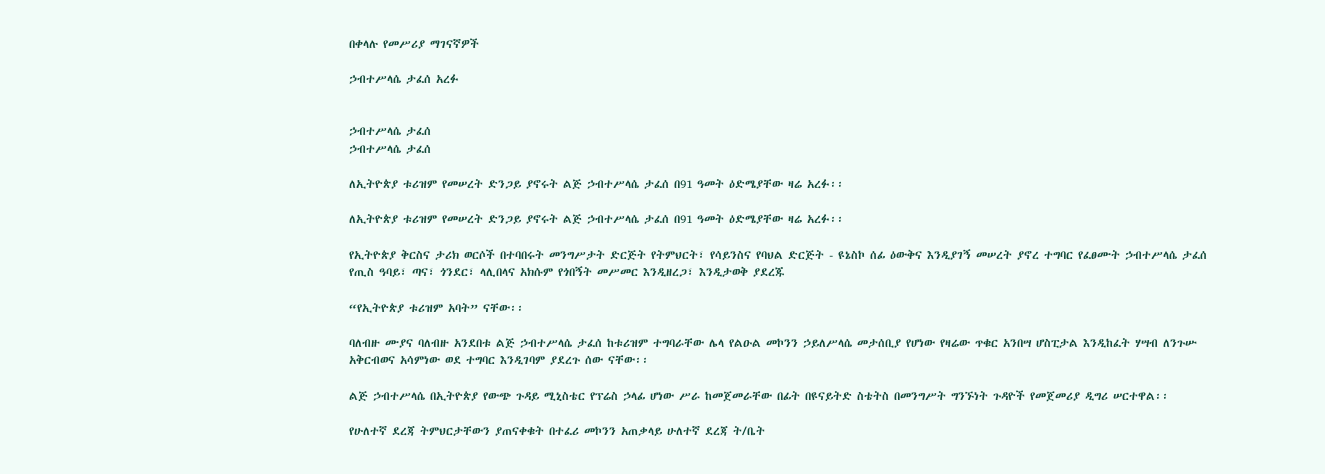በቀላሉ የመሥሪያ ማገናኛዎች

ኃብተሥላሴ ታፈሰ አረፉ


ኃብተሥላሴ ታፈሰ
ኃብተሥላሴ ታፈሰ

ለኢትዮጵያ ቱሪዝም የመሠረት ድንጋይ ያኖሩት ልጅ ኃብተሥላሴ ታፈሰ በ91 ዓመት ዕድሜያቸው ዛሬ አረፉ፡፡

ለኢትዮጵያ ቱሪዝም የመሠረት ድንጋይ ያኖሩት ልጅ ኃብተሥላሴ ታፈሰ በ91 ዓመት ዕድሜያቸው ዛሬ አረፉ፡፡

የኢትዮጵያ ቅርስና ታሪክ ወርሶች በተባበሩት መንግሥታት ድርጅት የትምህርት፣ የሳይንስና የባህል ድርጅት - ዩኔስኮ ሰፊ ዕውቅና እንዲያገኝ መሠረት ያኖረ ተግባር የፈፀሙት ኃብተሥላሴ ታፈሰ የጢስ ዓባይ፣ ጣና፣ ጎንደር፣ ላሊበላና አክሱም የጎበኝት መሥመር እንዲዘረጋ፣ እንዲታወቅ ያደረጁ

“የኢትዮጵያ ቱሪዝም አባት” ናቸው፡፡

ባለብዙ ሙያና ባለብዙ አንደበቱ ልጅ ኃብተሥላሴ ታፈሰ ከቱሪዝም ተግባራቸው ሌላ የልዑል መኮንን ኃይለሥላሴ መታሰቢያ የሆነው የዛሬው ጥቁር አንበሣ ሆስፒታል እንዲከፈት ሃሣብ ለንጉሡ አቅርብወና አሳምነው ወደ ተግባር እንዲገባም ያደረጉ ሰው ናቸው፡፡

ልጅ ኃብተሥላሴ በኢትዮጵያ የውጭ ጉዳይ ሚኒስቴር የፕሬስ ኃላፊ ሆነው ሥራ ከመጀመራቸው በፊት በዩናይትድ ስቴትስ በመንግሥት ግንኙነት ጉዳዮች የመጀመሪያ ዲግሪ ሠርተዋል፡፡

የሁለተኛ ደረጃ ትምህርታቸውን ያጠናቀቁት በተፈሪ መኮንን አጠቃላይ ሁለተኛ ደረጃ ት/ቤት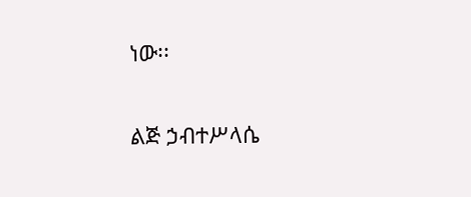ነው፡፡

ልጅ ኃብተሥላሴ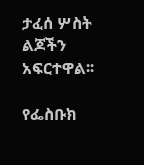ታፈሰ ሦስት ልጆችን አፍርተዋል፡፡

የፌስቡክ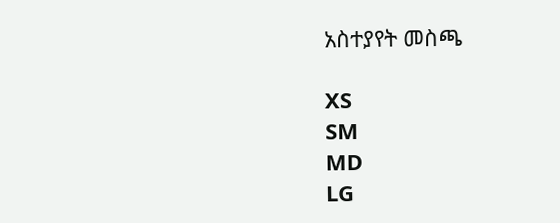አስተያየት መስጫ

XS
SM
MD
LG